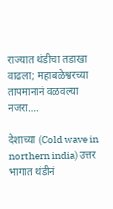राज्यात थंडीचा तडाखा वाढला; महाबळेश्वरच्या तापमानानं वळवल्या नजरा….

देशाच्या (Cold wave in northern india) उत्तर भागात थंडीनं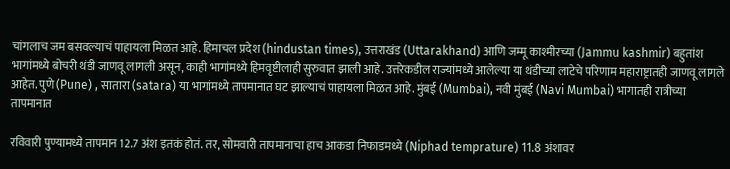चांगलाच जम बसवल्याचं पाहायला मिळत आहे. हिमाचल प्रदेश (hindustan times), उत्तराखंड (Uttarakhand) आणि जम्मू काश्मीरच्या (Jammu kashmir) बहुतांश भागांमध्ये बोचरी थंडी जाणवू लागली असून, काही भागांमध्ये हिमवृष्टीलाही सुरुवात झाली आहे. उत्तरेकडील राज्यांमध्ये आलेल्या या थंडीच्या लाटेचे परिणाम महाराष्ट्रातही जाणवू लागले आहेत. पुणे (Pune) , सातारा (satara) या भागांमध्ये तापमानात घट झाल्याचं पाहायला मिळत आहे. मुंबई (Mumbai), नवी मुंबई (Navi Mumbai) भागातही रात्रीच्या तापमानात

रविवारी पुण्यामध्ये तापमान 12.7 अंश इतकं होतं. तर, सोमवारी तापमानाचा हाच आकडा निफाडमध्ये (Niphad temprature) 11.8 अंशावर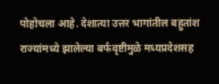पोहोचला आहे. देशात्या उत्तर भागांतील बहुतांश राज्यांमध्ये झालेल्या बर्फवृष्टीमुळे मध्यप्रदेशसह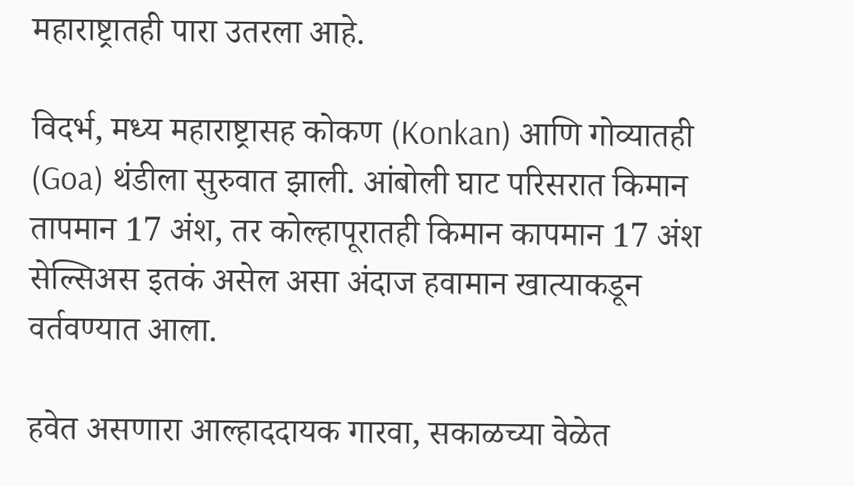महाराष्ट्रातही पारा उतरला आहे.

विदर्भ, मध्य महाराष्ट्रासह कोकण (Konkan) आणि गोव्यातही (Goa) थंडीला सुरुवात झाली. आंबोली घाट परिसरात किमान तापमान 17 अंश, तर कोल्हापूरातही किमान कापमान 17 अंश सेल्सिअस इतकं असेल असा अंदाज हवामान खात्याकडून वर्तवण्यात आला.

हवेत असणारा आल्हाददायक गारवा, सकाळच्या वेळेत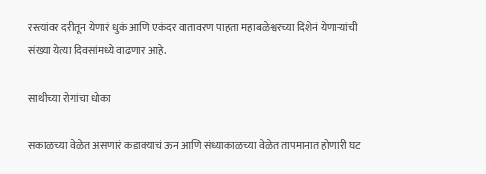रस्त्यांवर दरीतून येणारं धुकं आणि एकंदर वातावरण पाहता महाबळेश्वरच्या दिशेनं येणाऱ्यांची संख्या येत्या दिवसांमध्ये वाढणार आहे.

साथीच्या रोगांचा धोका

सकाळच्या वेळेत असणारं कडाक्याचं ऊन आणि संध्याकाळच्या वेळेत तापमानात होणारी घट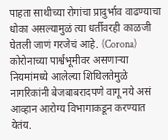पाहता साथीच्या रोगांचा प्रादुर्भाव वाढण्याचा धोका असल्यामुळं त्या धर्तीवरही काळजी घेतली जाणं गरजेचं आहे. (Corona) कोरोनाच्या पार्श्वभूमीवर असणाऱ्या नियमांमध्ये आलेल्या शिथिलतेमुळे नागरिकांनी बेजबाबरादपणे वागू नये असं आव्हान आरोग्य विभागाकडून करण्यात येतंय.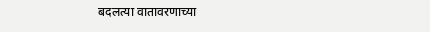बदलत्या वातावरणाच्या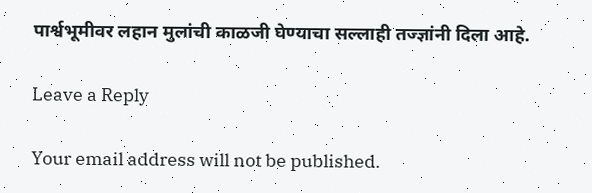पार्श्वभूमीवर लहान मुलांची काळजी घेण्याचा सल्लाही तज्ज्ञांनी दिला आहे.

Leave a Reply

Your email address will not be published.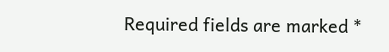Required fields are marked *